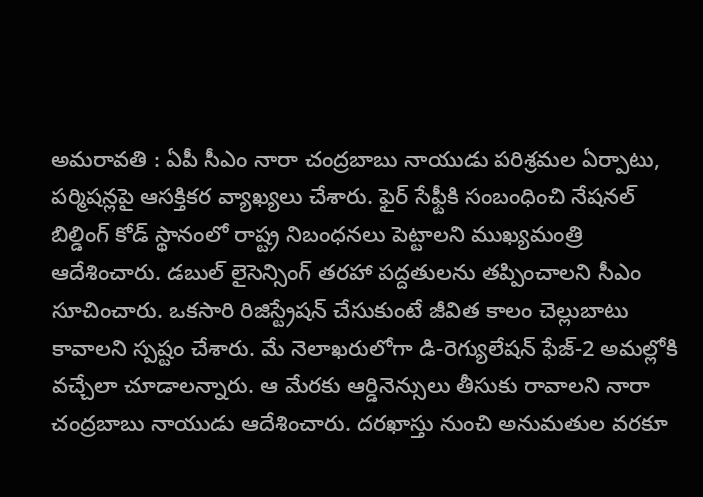అమరావతి : ఏపీ సీఎం నారా చంద్రబాబు నాయుడు పరిశ్రమల ఏర్పాటు, పర్మిషన్లపై ఆసక్తికర వ్యాఖ్యలు చేశారు. ఫైర్ సేఫ్టీకి సంబంధించి నేషనల్ బిల్డింగ్ కోడ్ స్థానంలో రాష్ట్ర నిబంధనలు పెట్టాలని ముఖ్యమంత్రి ఆదేశించారు. డబుల్ లైసెన్సింగ్ తరహా పద్దతులను తప్పించాలని సీఎం సూచించారు. ఒకసారి రిజిస్ట్రేషన్ చేసుకుంటే జీవిత కాలం చెల్లుబాటు కావాలని స్పష్టం చేశారు. మే నెలాఖరులోగా డి-రెగ్యులేషన్ ఫేజ్-2 అమల్లోకి వచ్చేలా చూడాలన్నారు. ఆ మేరకు ఆర్డినెన్సులు తీసుకు రావాలని నారా చంద్రబాబు నాయుడు ఆదేశించారు. దరఖాస్తు నుంచి అనుమతుల వరకూ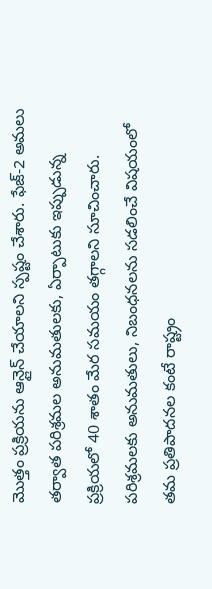మొత్తం ప్రక్రియను ఆన్లైన్ చేయాలని స్పష్టం చేశారు. ఫేజ్-2 అమలు తర్వాత పరిశ్రమల అనుమతులకు, ఏర్పాటుకు ఇప్పుడున్న ప్రక్రియలో 40 శాతం మేర సమయం తగ్గాలని సూచించారు.
పరిశ్రమలకు అనుమతులు, నిబంధనలను సడలించే విషయంలో తమ ప్రతిపాదనల కంటే రాష్ట్రం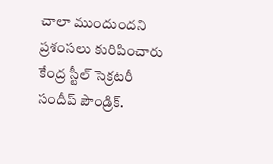చాలా ముందుందని ప్రశంసలు కురిపించారు కేంద్ర స్టీల్ సెక్రటరీ సందీప్ పౌండ్రిక్.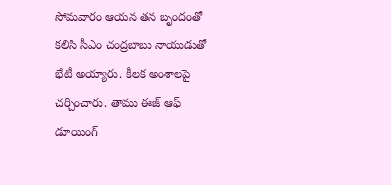సోమవారం ఆయన తన బృందంతో కలిసి సీఎం చంద్రబాబు నాయుడుతో భేటీ అయ్యారు. కీలక అంశాలపై చర్చించారు. తాము ఈజ్ ఆఫ్ డూయింగ్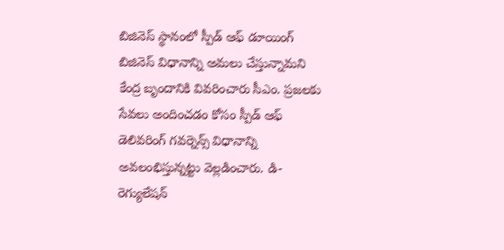బిజినెస్ స్థానంలో స్పీడ్ ఆఫ్ డూయింగ్ బిజినెస్ విధానాన్ని అమలు చేస్తున్నామని కేంద్ర బృందానికి వివరించారు సీఎం. ప్రజలకు సేవలు అందించడం కోసం స్పీడ్ ఆఫ్ డెలివరింగ్ గవర్నెన్స్ విధానాన్ని అవలంభిస్తున్నట్టు వెల్లడించారు. డి-రెగ్యులేషన్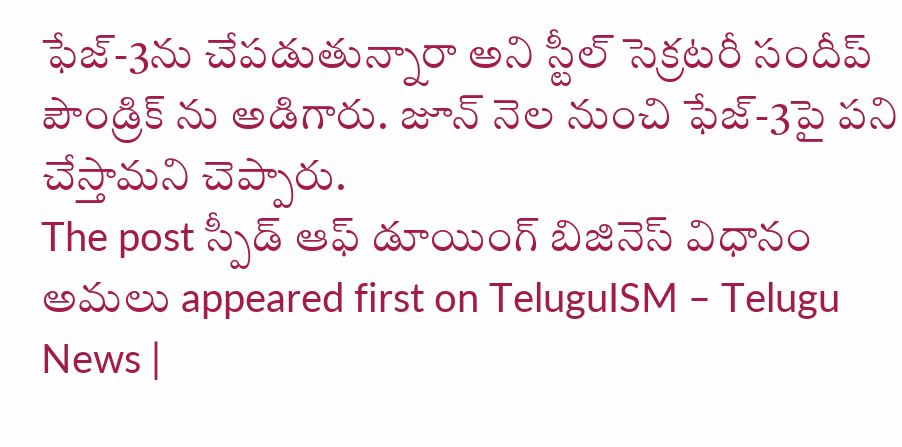ఫేజ్-3ను చేపడుతున్నారా అని స్టీల్ సెక్రటరీ సందీప్ పౌండ్రిక్ ను అడిగారు. జూన్ నెల నుంచి ఫేజ్-3పై పని చేస్తామని చెప్పారు.
The post స్పీడ్ ఆఫ్ డూయింగ్ బిజినెస్ విధానం అమలు appeared first on TeluguISM – Telugu News |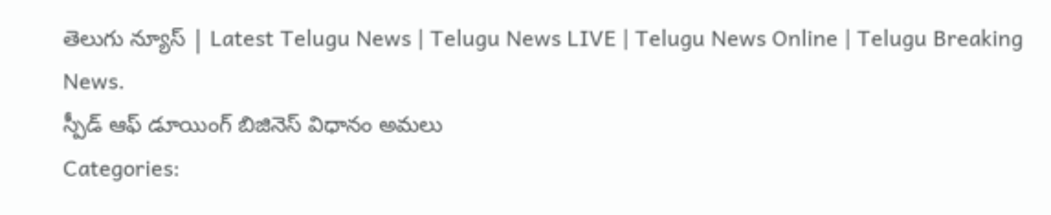తెలుగు న్యూస్ | Latest Telugu News | Telugu News LIVE | Telugu News Online | Telugu Breaking News.
స్పీడ్ ఆఫ్ డూయింగ్ బిజినెస్ విధానం అమలు
Categories: